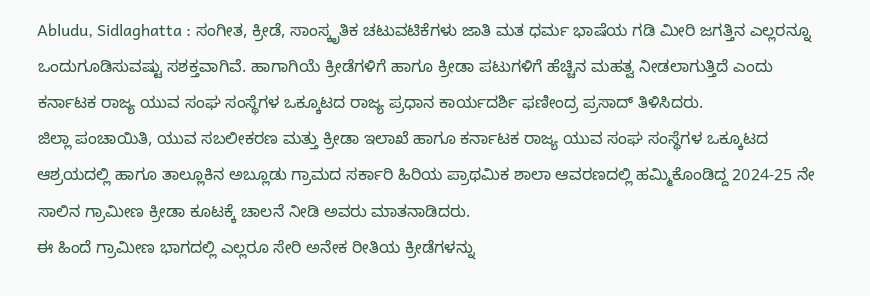Abludu, Sidlaghatta : ಸಂಗೀತ, ಕ್ರೀಡೆ, ಸಾಂಸ್ಕೃತಿಕ ಚಟುವಟಿಕೆಗಳು ಜಾತಿ ಮತ ಧರ್ಮ ಭಾಷೆಯ ಗಡಿ ಮೀರಿ ಜಗತ್ತಿನ ಎಲ್ಲರನ್ನೂ ಒಂದುಗೂಡಿಸುವಷ್ಟು ಸಶಕ್ತವಾಗಿವೆ. ಹಾಗಾಗಿಯೆ ಕ್ರೀಡೆಗಳಿಗೆ ಹಾಗೂ ಕ್ರೀಡಾ ಪಟುಗಳಿಗೆ ಹೆಚ್ಚಿನ ಮಹತ್ವ ನೀಡಲಾಗುತ್ತಿದೆ ಎಂದು ಕರ್ನಾಟಕ ರಾಜ್ಯ ಯುವ ಸಂಘ ಸಂಸ್ಥೆಗಳ ಒಕ್ಕೂಟದ ರಾಜ್ಯ ಪ್ರಧಾನ ಕಾರ್ಯದರ್ಶಿ ಫಣೀಂದ್ರ ಪ್ರಸಾದ್ ತಿಳಿಸಿದರು.
ಜಿಲ್ಲಾ ಪಂಚಾಯಿತಿ, ಯುವ ಸಬಲೀಕರಣ ಮತ್ತು ಕ್ರೀಡಾ ಇಲಾಖೆ ಹಾಗೂ ಕರ್ನಾಟಕ ರಾಜ್ಯ ಯುವ ಸಂಘ ಸಂಸ್ಥೆಗಳ ಒಕ್ಕೂಟದ ಆಶ್ರಯದಲ್ಲಿ ಹಾಗೂ ತಾಲ್ಲೂಕಿನ ಅಬ್ಲೂಡು ಗ್ರಾಮದ ಸರ್ಕಾರಿ ಹಿರಿಯ ಪ್ರಾಥಮಿಕ ಶಾಲಾ ಆವರಣದಲ್ಲಿ ಹಮ್ಮಿಕೊಂಡಿದ್ದ 2024-25 ನೇ ಸಾಲಿನ ಗ್ರಾಮೀಣ ಕ್ರೀಡಾ ಕೂಟಕ್ಕೆ ಚಾಲನೆ ನೀಡಿ ಅವರು ಮಾತನಾಡಿದರು.
ಈ ಹಿಂದೆ ಗ್ರಾಮೀಣ ಭಾಗದಲ್ಲಿ ಎಲ್ಲರೂ ಸೇರಿ ಅನೇಕ ರೀತಿಯ ಕ್ರೀಡೆಗಳನ್ನು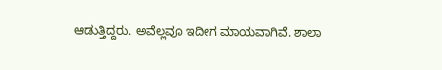ಆಡುತ್ತಿದ್ದರು. ಅವೆಲ್ಲವೂ ಇದೀಗ ಮಾಯವಾಗಿವೆ. ಶಾಲಾ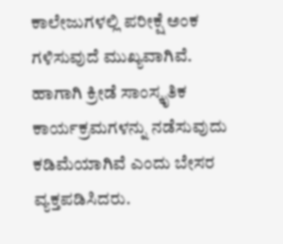ಕಾಲೇಜುಗಳಲ್ಲಿ ಪರೀಕ್ಷೆ ಅಂಕ ಗಳಿಸುವುದೆ ಮುಖ್ಯವಾಗಿವೆ. ಹಾಗಾಗಿ ಕ್ರೀಡೆ ಸಾಂಸ್ಕೃತಿಕ ಕಾರ್ಯಕ್ರಮಗಳನ್ನು ನಡೆಸುವುದು ಕಡಿಮೆಯಾಗಿವೆ ಎಂದು ಬೇಸರ ವ್ಯಕ್ತಪಡಿಸಿದರು.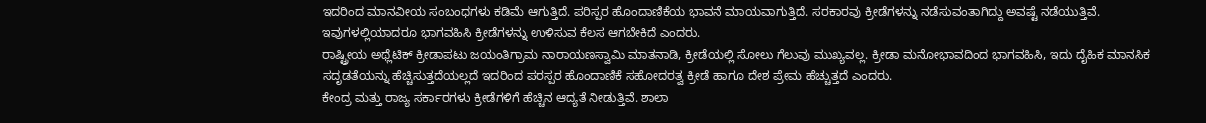ಇದರಿಂದ ಮಾನವೀಯ ಸಂಬಂಧಗಳು ಕಡಿಮೆ ಆಗುತ್ತಿದೆ. ಪರಿಸ್ಪರ ಹೊಂದಾಣಿಕೆಯ ಭಾವನೆ ಮಾಯವಾಗುತ್ತಿದೆ. ಸರಕಾರವು ಕ್ರೀಡೆಗಳನ್ನು ನಡೆಸುವಂತಾಗಿದ್ದು ಅವಷ್ಟೆ ನಡೆಯುತ್ತಿವೆ. ಇವುಗಳಲ್ಲಿಯಾದರೂ ಭಾಗವಹಿಸಿ ಕ್ರೀಡೆಗಳನ್ನು ಉಳಿಸುವ ಕೆಲಸ ಆಗಬೇಕಿದೆ ಎಂದರು.
ರಾಷ್ಟ್ರೀಯ ಅಥ್ಲೆಟಿಕ್ ಕ್ರೀಡಾಪಟು ಜಯಂತಿಗ್ರಾಮ ನಾರಾಯಣಸ್ವಾಮಿ ಮಾತನಾಡಿ, ಕ್ರೀಡೆಯಲ್ಲಿ ಸೋಲು ಗೆಲುವು ಮುಖ್ಯವಲ್ಲ. ಕ್ರೀಡಾ ಮನೋಭಾವದಿಂದ ಭಾಗವಹಿಸಿ, ಇದು ದೈಹಿಕ ಮಾನಸಿಕ ಸದೃಡತೆಯನ್ನು ಹೆಚ್ಚಿಸುತ್ತದೆಯಲ್ಲದೆ ಇದರಿಂದ ಪರಸ್ಪರ ಹೊಂದಾಣಿಕೆ ಸಹೋದರತ್ವ ಕ್ರೀಡೆ ಹಾಗೂ ದೇಶ ಪ್ರೇಮ ಹೆಚ್ಚುತ್ತದೆ ಎಂದರು.
ಕೇಂದ್ರ ಮತ್ತು ರಾಜ್ಯ ಸರ್ಕಾರಗಳು ಕ್ರೀಡೆಗಳಿಗೆ ಹೆಚ್ಚಿನ ಆದ್ಯತೆ ನೀಡುತ್ತಿವೆ. ಶಾಲಾ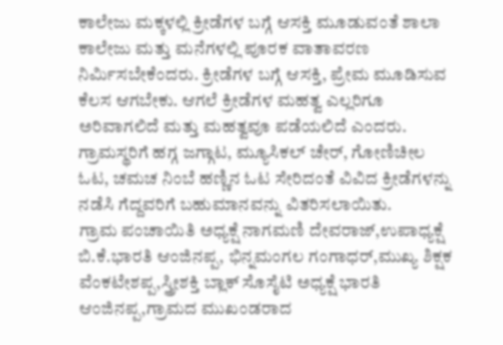ಕಾಲೇಜು ಮಕ್ಕಳಲ್ಲಿ ಕ್ರೀಡೆಗಳ ಬಗ್ಗೆ ಆಸಕ್ತಿ ಮೂಡುವಂತೆ ಶಾಲಾ ಕಾಲೇಜು ಮತ್ತು ಮನೆಗಳಲ್ಲಿ ಪೂರಕ ವಾತಾವರಣ ನಿರ್ಮಿಸಬೇಕೆಂದರು. ಕ್ರೀಡೆಗಳ ಬಗ್ಗೆ ಆಸಕ್ತಿ, ಪ್ರೇಮ ಮೂಡಿಸುವ ಕೆಲಸ ಆಗಬೇಕು. ಆಗಲೆ ಕ್ರೀಡೆಗಳ ಮಹತ್ವ ಎಲ್ಲರಿಗೂ ಅರಿವಾಗಲಿದೆ ಮತ್ತು ಮಹತ್ವವೂ ಪಡೆಯಲಿದೆ ಎಂದರು.
ಗ್ರಾಮಸ್ಥರಿಗೆ ಹಗ್ಗ ಜಗ್ಗಾಟ, ಮ್ಯೂಸಿಕಲ್ ಚೇರ್, ಗೋಣಿಚೀಲ ಓಟ, ಚಮಚ ನಿಂಬೆ ಹಣ್ಣಿನ ಓಟ ಸೇರಿದಂತೆ ವಿವಿದ ಕ್ರೀಡೆಗಳನ್ನು ನಡೆಸಿ ಗೆದ್ದವರಿಗೆ ಬಹುಮಾನವನ್ನು ವಿತರಿಸಲಾಯಿತು.
ಗ್ರಾಮ ಪಂಚಾಯಿತಿ ಅಧ್ಯಕ್ಷೆ ನಾಗಮಣಿ ದೇವರಾಜ್,ಉಪಾಧ್ಯಕ್ಷೆ ಬಿ.ಕೆ.ಭಾರತಿ ಆಂಜಿನಪ್ಪ, ಭಿನ್ನಮಂಗಲ ಗಂಗಾಧರ್,ಮುಖ್ಯ ಶಿಕ್ಷಕ ವೆಂಕಟೇಶಪ್ಪ,ಸ್ತ್ರೀಶಕ್ತಿ ಬ್ಲಾಕ್ ಸೊಸೈಟಿ ಅಧ್ಯಕ್ಷೆ ಭಾರತಿ ಆಂಜಿನಪ್ಪ,ಗ್ರಾಮದ ಮುಖಂಡರಾದ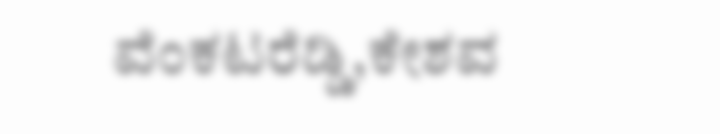ವೆಂಕಟರೆಡ್ಡಿ,ಕೇಶವ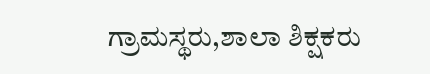ಗ್ರಾಮಸ್ಥರು,ಶಾಲಾ ಶಿಕ್ಷಕರು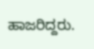ಹಾಜರಿದ್ದರು.